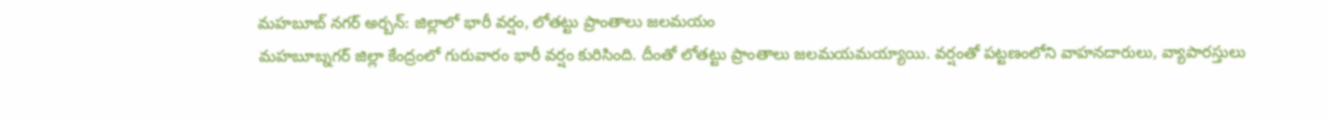మహబూబ్ నగర్ అర్బన్: జిల్లాలో భారీ వర్షం, లోతట్టు ప్రాంతాలు జలమయం
మహబూబ్నగర్ జిల్లా కేంద్రంలో గురువారం భారీ వర్షం కురిసింది. దీంతో లోతట్టు ప్రాంతాలు జలమయమయ్యాయి. వర్షంతో పట్టణంలోని వాహనదారులు, వ్యాపారస్తులు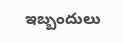ఇబ్బందులు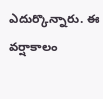ఎదుర్కొన్నారు. ఈ వర్షాకాలం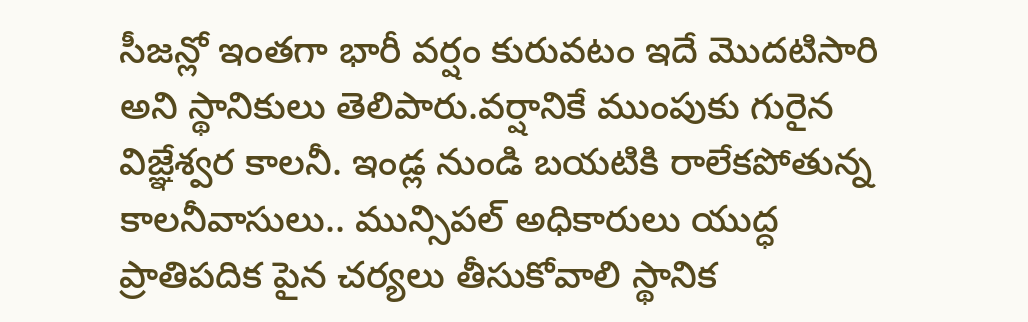సీజన్లో ఇంతగా భారీ వర్షం కురువటం ఇదే మొదటిసారి అని స్థానికులు తెలిపారు.వర్షానికే ముంపుకు గురైన విజ్ఞేశ్వర కాలనీ. ఇండ్ల నుండి బయటికి రాలేకపోతున్న కాలనీవాసులు.. మున్సిపల్ అధికారులు యుద్ధ ప్రాతిపదిక పైన చర్యలు తీసుకోవాలి స్థానిక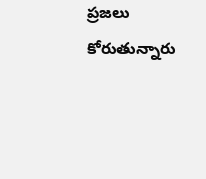ప్రజలు కోరుతున్నారు